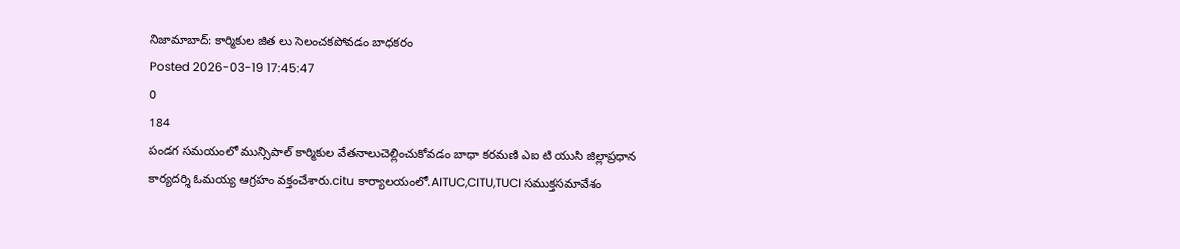నిజామాబాద్: కార్మికుల జిత లు సెలంచకపోవడం బాధకరం
Posted 2026-03-19 17:45:47
0
184
పండగ సమయంలో మున్సిపాల్ కార్మికుల వేతనాలుచెల్లించుకోవడం బాధా కరమణి ఎఐ టి యుసి జిల్లాప్రధాన కార్యదర్శి ఓమయ్య ఆగ్రహం వక్తంచేశారు.citu కార్యాలయంలో.AITUC,CITU,TUCI సముక్తసమావేశం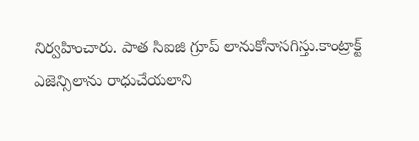నిర్వహించారు. పాత సిఐజి గ్రూప్ లానుకోనాసగిస్తు.కాంట్రాక్ట్ ఎజెన్సిలాను రాధుచేయలాని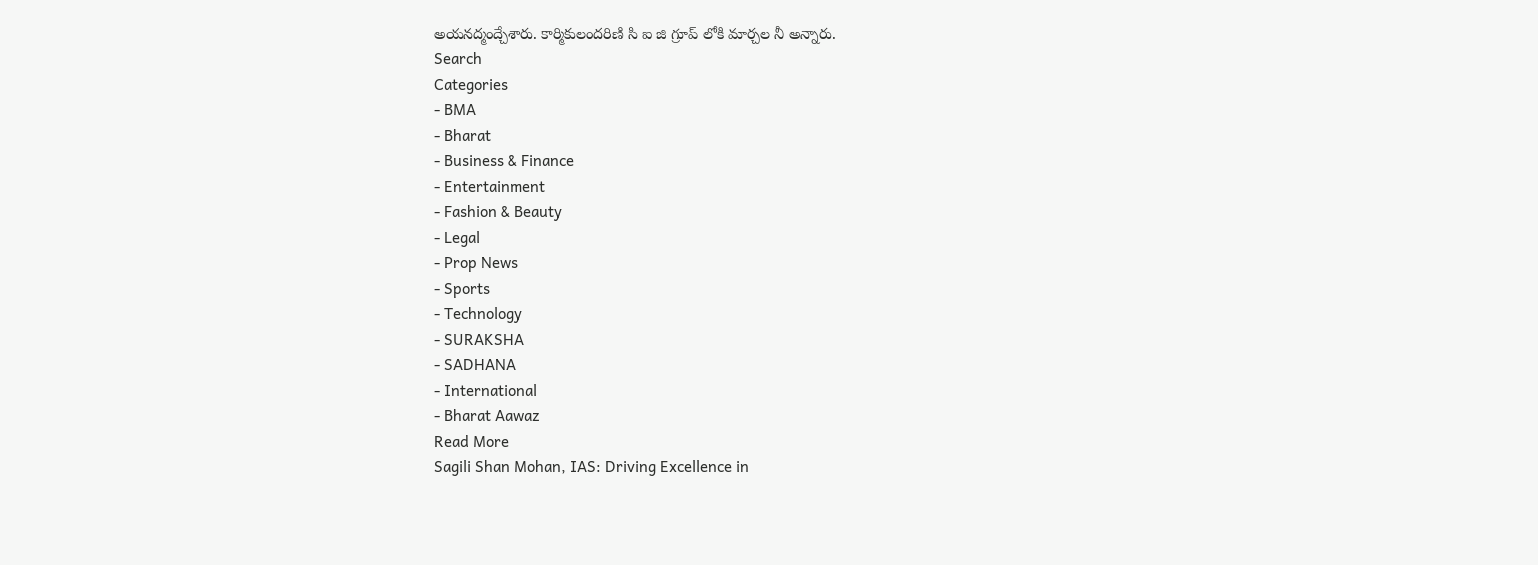అయనద్మంద్చేశారు. కార్మికులందరిణి సి ఐ జి గ్రూప్ లోకి మార్చల నీ అన్నారు.
Search
Categories
- BMA
- Bharat
- Business & Finance
- Entertainment
- Fashion & Beauty
- Legal
- Prop News
- Sports
- Technology
- SURAKSHA
- SADHANA
- International
- Bharat Aawaz
Read More
Sagili Shan Mohan, IAS: Driving Excellence in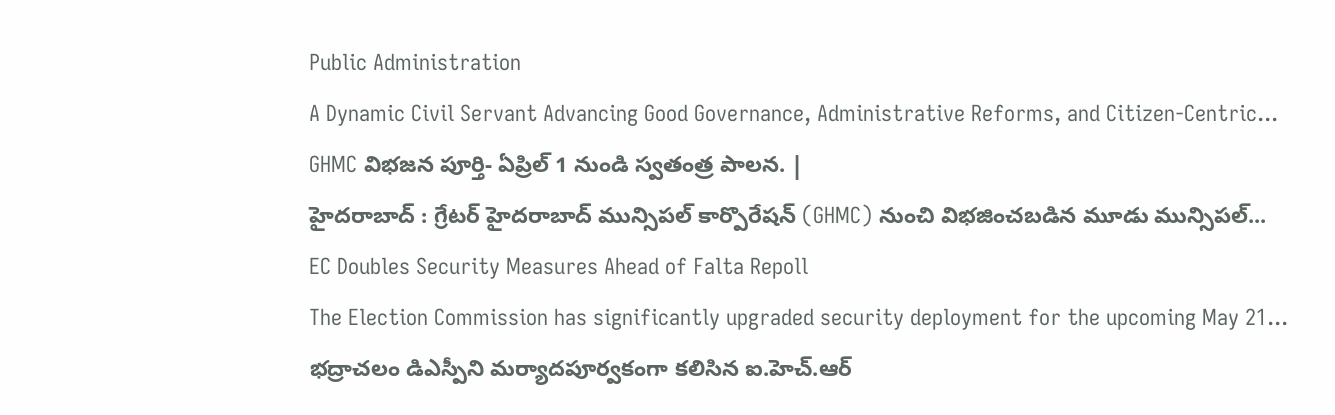Public Administration
A Dynamic Civil Servant Advancing Good Governance, Administrative Reforms, and Citizen-Centric...
GHMC విభజన పూర్తి- ఏప్రిల్ 1 నుండి స్వతంత్ర పాలన. |
హైదరాబాద్ : గ్రేటర్ హైదరాబాద్ మున్సిపల్ కార్పొరేషన్ (GHMC) నుంచి విభజించబడిన మూడు మున్సిపల్...
EC Doubles Security Measures Ahead of Falta Repoll
The Election Commission has significantly upgraded security deployment for the upcoming May 21...
భద్రాచలం డిఎస్పీని మర్యాదపూర్వకంగా కలిసిన ఐ.హెచ్.ఆర్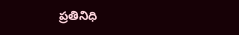ప్రతినిధి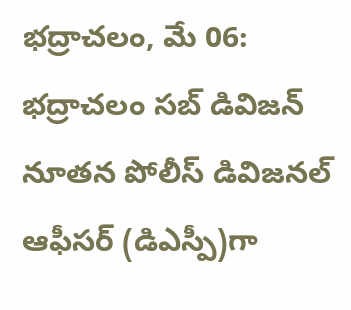భద్రాచలం, మే 06:
భద్రాచలం సబ్ డివిజన్ నూతన పోలీస్ డివిజనల్ ఆఫీసర్ (డిఎస్పీ)గా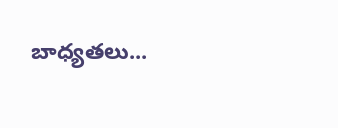బాధ్యతలు...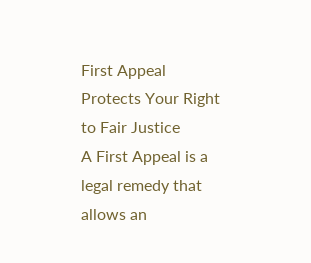First Appeal Protects Your Right to Fair Justice
A First Appeal is a legal remedy that allows an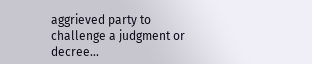aggrieved party to challenge a judgment or decree...